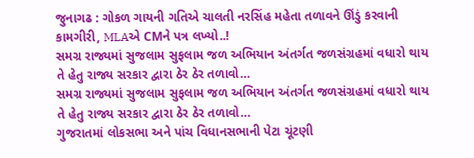જુનાગઢ : ગોકળ ગાયની ગતિએ ચાલતી નરસિંહ મહેતા તળાવને ઊંડું કરવાની કામગીરી, MLAએ CMને પત્ર લખ્યો..!
સમગ્ર રાજ્યમાં સુજલામ સુફલામ જળ અભિયાન અંતર્ગત જળસંગ્રહમાં વધારો થાય તે હેતુ રાજ્ય સરકાર દ્વારા ઠેર ઠેર તળાવો…
સમગ્ર રાજ્યમાં સુજલામ સુફલામ જળ અભિયાન અંતર્ગત જળસંગ્રહમાં વધારો થાય તે હેતુ રાજ્ય સરકાર દ્વારા ઠેર ઠેર તળાવો…
ગુજરાતમાં લોકસભા અને પાંચ વિધાનસભાની પેટા ચૂંટણી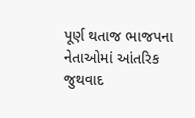પૂર્ણ થતાજ ભાજપના નેતાઓમાં આંતરિક જુથવાદ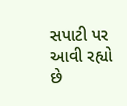સપાટી પર આવી રહ્યો છે